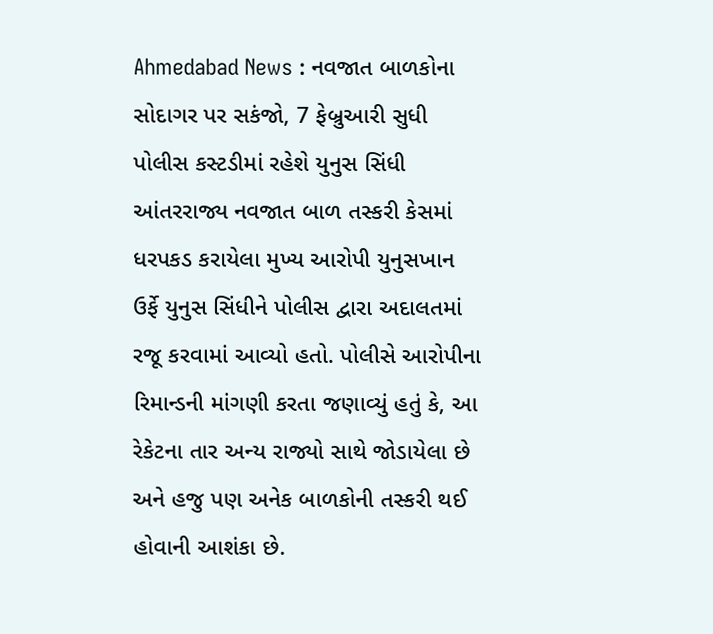Ahmedabad News : નવજાત બાળકોના સોદાગર પર સકંજો, 7 ફેબ્રુઆરી સુધી પોલીસ કસ્ટડીમાં રહેશે યુનુસ સિંધી
આંતરરાજ્ય નવજાત બાળ તસ્કરી કેસમાં ધરપકડ કરાયેલા મુખ્ય આરોપી યુનુસખાન ઉર્ફે યુનુસ સિંધીને પોલીસ દ્વારા અદાલતમાં રજૂ કરવામાં આવ્યો હતો. પોલીસે આરોપીના રિમાન્ડની માંગણી કરતા જણાવ્યું હતું કે, આ રેકેટના તાર અન્ય રાજ્યો સાથે જોડાયેલા છે અને હજુ પણ અનેક બાળકોની તસ્કરી થઈ હોવાની આશંકા છે.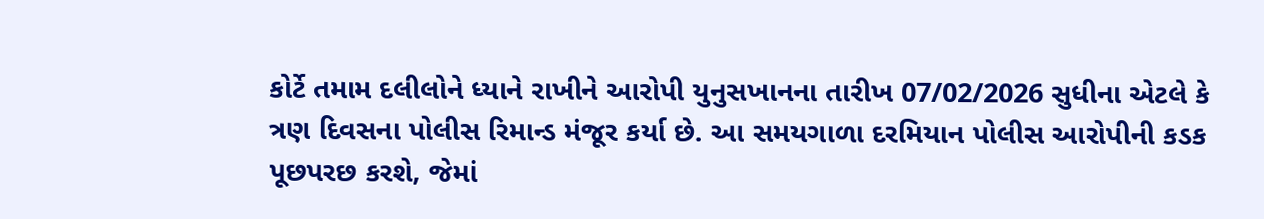કોર્ટે તમામ દલીલોને ધ્યાને રાખીને આરોપી યુનુસખાનના તારીખ 07/02/2026 સુધીના એટલે કે ત્રણ દિવસના પોલીસ રિમાન્ડ મંજૂર કર્યા છે. આ સમયગાળા દરમિયાન પોલીસ આરોપીની કડક પૂછપરછ કરશે, જેમાં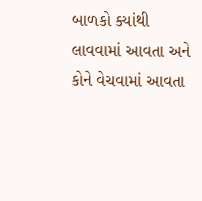બાળકો ક્યાંથી લાવવામાં આવતા અને કોને વેચવામાં આવતા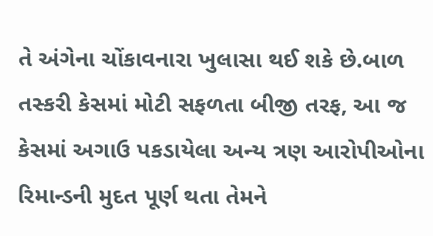તે અંગેના ચોંકાવનારા ખુલાસા થઈ શકે છે.બાળ તસ્કરી કેસમાં મોટી સફળતા બીજી તરફ, આ જ કેસમાં અગાઉ પકડાયેલા અન્ય ત્રણ આરોપીઓના રિમાન્ડની મુદત પૂર્ણ થતા તેમને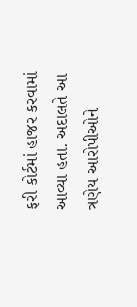ફરી કોર્ટમાં હાજર કરવામાં આવ્યા હતા. અદાલતે આ ત્રણેય આરોપીઓને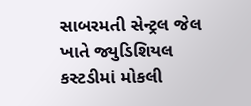સાબરમતી સેન્ટ્રલ જેલ ખાતે જ્યુડિશિયલ કસ્ટડીમાં મોકલી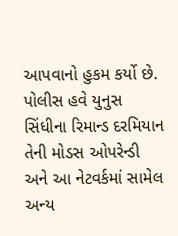આપવાનો હુકમ કર્યો છે. પોલીસ હવે યુનુસ સિંધીના રિમાન્ડ દરમિયાન તેની મોડસ ઓપરેન્ડી અને આ નેટવર્કમાં સામેલ અન્ય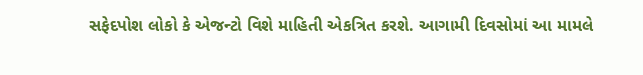સફેદપોશ લોકો કે એજન્ટો વિશે માહિતી એકત્રિત કરશે. આગામી દિવસોમાં આ મામલે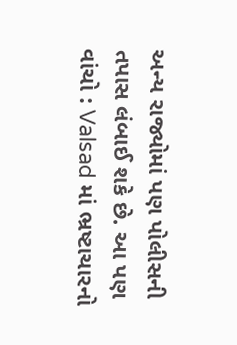અન્ય રાજ્યોમાં પણ પોલીસની તપાસ લંબાઈ શકે છે. આ પણ વાંચો : Valsad માં ભ્રષ્ટાચારનો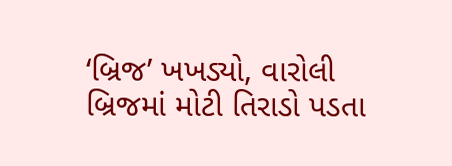‘બ્રિજ’ ખખડ્યો, વારોલી બ્રિજમાં મોટી તિરાડો પડતા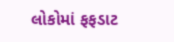લોકોમાં ફફડાટ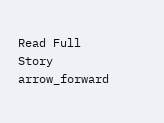Read Full Story arrow_forward